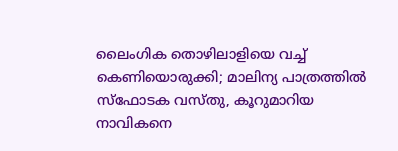ലൈംഗിക തൊഴിലാളിയെ വച്ച് കെണിയൊരുക്കി; മാലിന്യ പാത്രത്തിൽ സ്ഫോടക വസ്തു, കൂറുമാറിയ നാവികനെ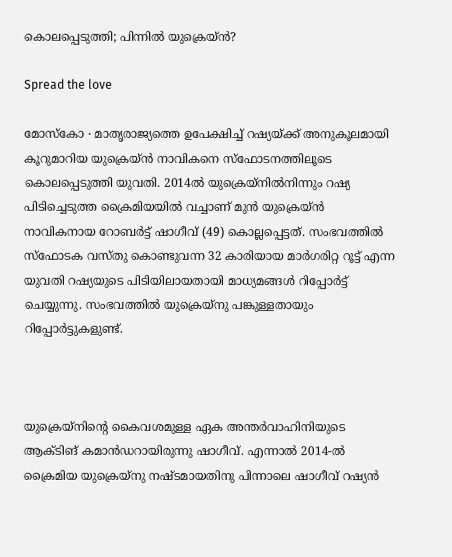കൊലപ്പെടുത്തി; പിന്നിൽ യുക്രെയ്ൻ‍?

Spread the love

മോസ്കോ ∙ മാതൃരാജ്യത്തെ ഉപേക്ഷിച്ച് റഷ്യയ്ക്ക് അനുകൂലമായി കൂറുമാറിയ യുക്രെയ്ൻ നാവികനെ സ്ഫോടനത്തിലൂടെ കൊലപ്പെടുത്തി യുവതി. 2014ൽ യുക്രെയ്നിൽനിന്നും റഷ്യ പിടിച്ചെടുത്ത ക്രൈമിയയിൽ വച്ചാണ് മുൻ യുക്രെയ്ൻ നാവികനായ റോബർട്ട് ഷാഗീവ് (49) കൊല്ലപ്പെട്ടത്. സംഭവത്തിൽ സ്ഫോടക വസ്തു കൊണ്ടുവന്ന 32 കാരിയായ മാർഗരിറ്റ റൂട്ട് എന്ന യുവതി റഷ്യയുടെ പിടിയിലായതായി മാധ്യമങ്ങൾ റിപ്പോർട്ട് ചെയ്യുന്നു. സംഭവത്തിൽ യുക്രെയ്നു പങ്കുള്ളതായും റിപ്പോർട്ടുകളുണ്ട്.



യുക്രെയ്നിന്റെ കൈവശമുള്ള ഏക അന്തർവാഹിനിയുടെ ആക്ടിങ് കമാൻഡറായിരുന്നു ഷാഗീവ്. എന്നാൽ 2014-ൽ ക്രൈമിയ യുക്രെയ്നു നഷ്ടമായതിനു പിന്നാലെ ഷാഗീവ് റഷ്യൻ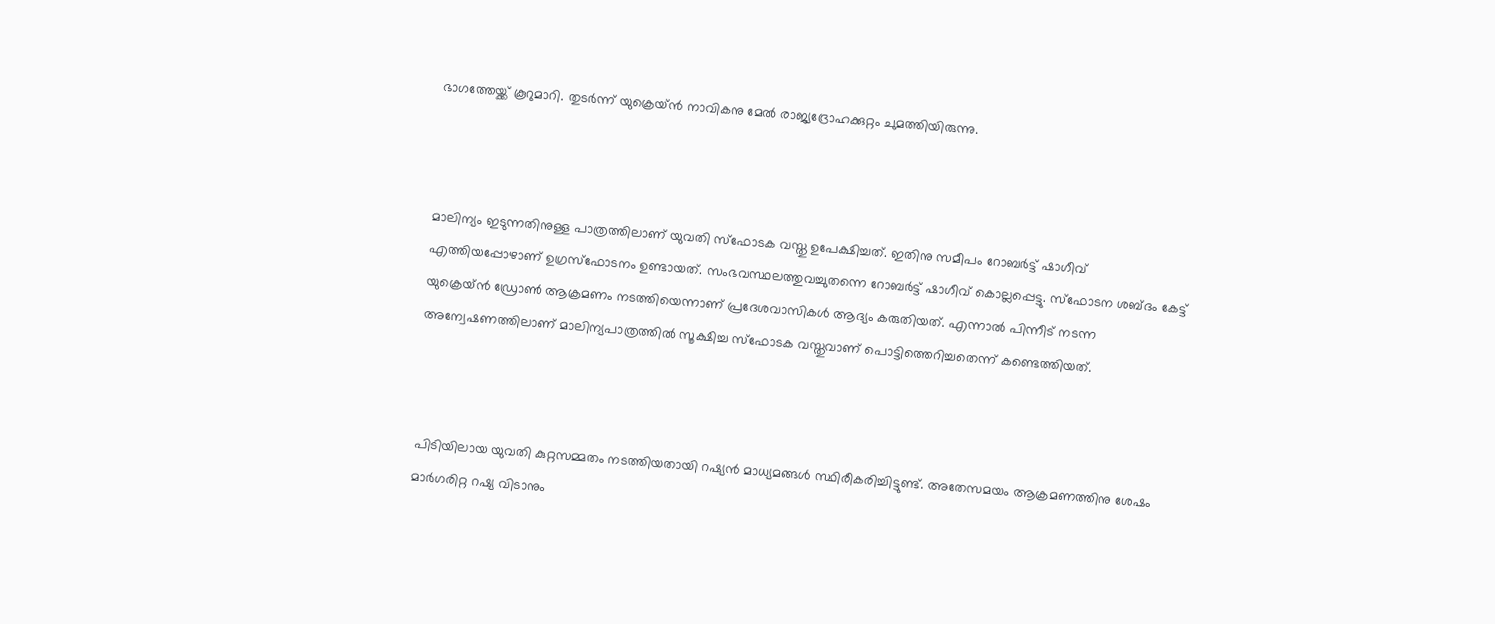ഭാഗത്തേയ്ക്ക് കൂറുമാറി. തുടർന്ന് യുക്രെയ്ൻ നാവികനു മേൽ രാജ്യദ്രോഹക്കുറ്റം ചുമത്തിയിരുന്നു.



മാലിന്യം ഇടുന്നതിനുള്ള പാത്രത്തിലാണ് യുവതി സ്ഫോടക വസ്തു ഉപേക്ഷിച്ചത്. ഇതിനു സമീപം റോബർട്ട് ഷാഗീവ് എത്തിയപ്പോഴാണ് ഉഗ്രസ്ഫോടനം ഉണ്ടായത്. സംഭവസ്ഥലത്തുവച്ചുതന്നെ റോബർട്ട് ഷാഗീവ് കൊല്ലപ്പെട്ടു. സ്ഫോടന ശബ്ദം കേട്ട് യുക്രെയ്ൻ ഡ്രോൺ ആക്രമണം നടത്തിയെന്നാണ് പ്രദേശവാസികൾ ആദ്യം കരുതിയത്. എന്നാൽ പിന്നീട് നടന്ന അന്വേഷണത്തിലാണ് മാലിന്യപാത്രത്തിൽ സൂക്ഷിച്ച സ്ഫോടക വസ്തുവാണ് പൊട്ടിത്തെറിച്ചതെന്ന് കണ്ടെത്തിയത്.



പിടിയിലായ യുവതി കുറ്റസമ്മതം നടത്തിയതായി റഷ്യൻ മാധ്യമങ്ങൾ സ്ഥിരീകരിച്ചിട്ടുണ്ട്. അതേസമയം ആക്രമണത്തിനു ശേഷം മാർഗരിറ്റ റഷ്യ വിടാനും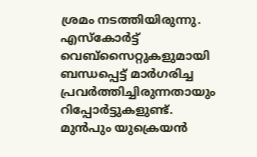ശ്രമം നടത്തിയിരുന്നു. എസ്കോർട്ട് വെബ്‌സൈറ്റുകളുമായി ബന്ധപ്പെട്ട് മാർഗരിച്ച പ്രവർത്തിച്ചിരുന്നതായും റിപ്പോർട്ടുകളുണ്ട്. മുൻപും യുക്രെയൻ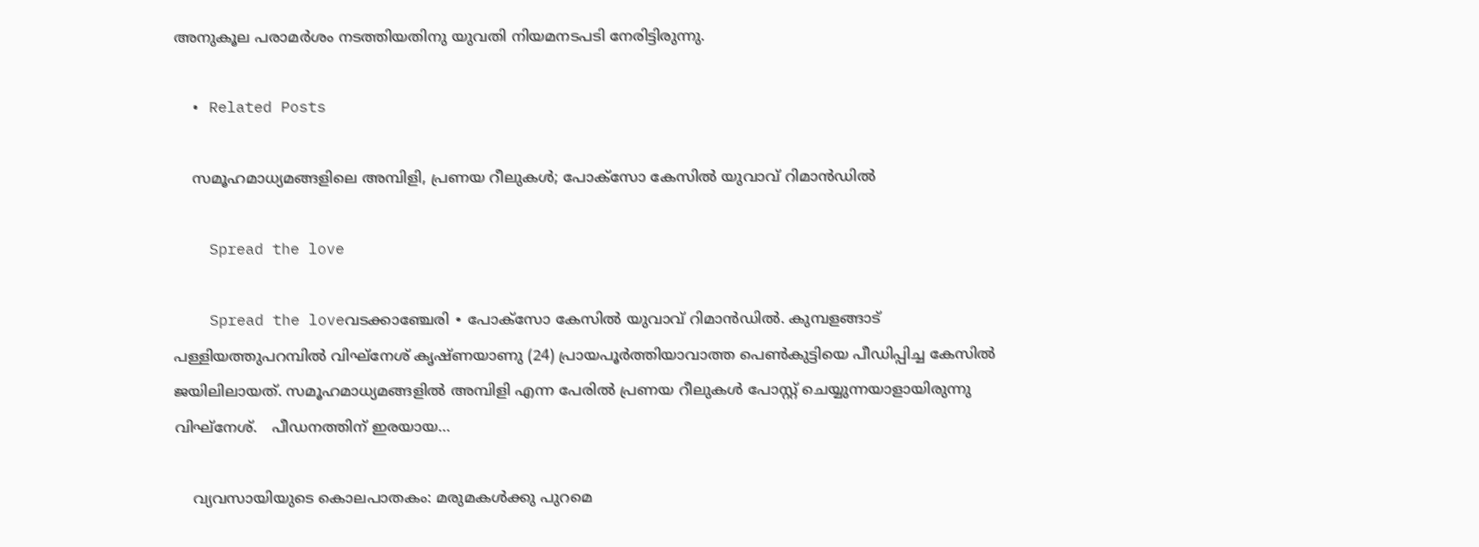അനുകൂല പരാമർശം നടത്തിയതിനു യുവതി നിയമന‍ടപടി നേരിട്ടിരുന്നു.

  • Related Posts

    സമൂഹമാധ്യമങ്ങളിലെ അമ്പിളി, പ്രണയ റീലുകൾ; പോക്സോ കേസിൽ യുവാവ് റിമാൻഡിൽ

    Spread the love

    Spread the loveവടക്കാഞ്ചേരി ∙ പോക്സോ കേസിൽ യുവാവ് റിമാൻഡിൽ. കുമ്പളങ്ങാട് പള്ളിയത്തുപറമ്പിൽ വിഘ്നേശ് കൃഷ്ണയാണു (24) പ്രായപൂർത്തിയാവാത്ത പെൺകുട്ടിയെ പീഡിപ്പിച്ച കേസിൽ ജയിലിലായത്. സമൂഹമാധ്യമങ്ങളിൽ അമ്പിളി എന്ന പേരിൽ പ്രണയ റീലുകൾ പോസ്റ്റ് ചെയ്യുന്നയാളായിരുന്നു വിഘ്നേശ്.   പീഡനത്തിന് ഇരയായ…

    വ്യവസായിയുടെ കൊലപാതകം: മരുമകൾക്കു പുറമെ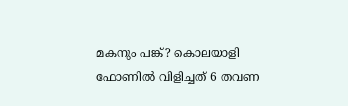മകനും പങ്ക്? കൊലയാളി ഫോണിൽ വിളിച്ചത് 6 തവണ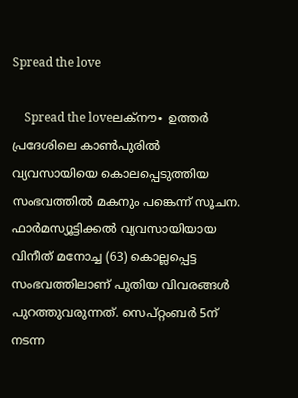Spread the love

    Spread the loveലക്നൗ∙ ഉത്തർ പ്രദേശിലെ കാൺപുരിൽ വ്യവസായിയെ കൊലപ്പെടുത്തിയ സംഭവത്തിൽ മകനും പങ്കെന്ന് സൂചന. ഫാർമസ്യൂട്ടിക്കൽ വ്യവസായിയായ വിനീത് മനോച്ച (63) കൊല്ലപ്പെട്ട സംഭവത്തിലാണ് പുതിയ വിവരങ്ങൾ പുറത്തുവരുന്നത്. സെപ്റ്റംബർ 5ന് നടന്ന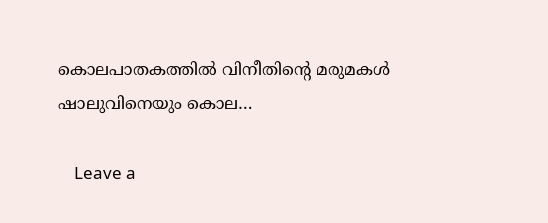കൊലപാതകത്തിൽ വിനീതിന്റെ മരുമകൾ ഷാലുവിനെയും കൊല…

    Leave a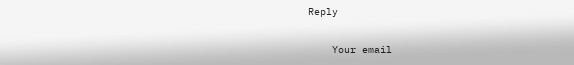Reply

    Your email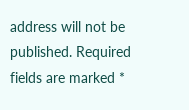address will not be published. Required fields are marked *